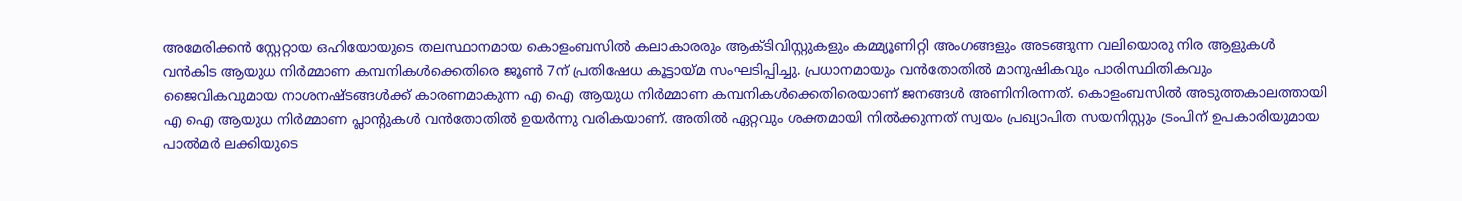അമേരിക്കൻ സ്റ്റേറ്റായ ഒഹിയോയുടെ തലസ്ഥാനമായ കൊളംബസിൽ കലാകാരരും ആക്ടിവിസ്റ്റുകളും കമ്മ്യൂണിറ്റി അംഗങ്ങളും അടങ്ങുന്ന വലിയൊരു നിര ആളുകൾ വൻകിട ആയുധ നിർമ്മാണ കമ്പനികൾക്കെതിരെ ജൂൺ 7ന് പ്രതിഷേധ കൂട്ടായ്മ സംഘടിപ്പിച്ചു. പ്രധാനമായും വൻതോതിൽ മാനുഷികവും പാരിസ്ഥിതികവും ജൈവികവുമായ നാശനഷ്ടങ്ങൾക്ക് കാരണമാകുന്ന എ ഐ ആയുധ നിർമ്മാണ കമ്പനികൾക്കെതിരെയാണ് ജനങ്ങൾ അണിനിരന്നത്. കൊളംബസിൽ അടുത്തകാലത്തായി എ ഐ ആയുധ നിർമ്മാണ പ്ലാന്റുകൾ വൻതോതിൽ ഉയർന്നു വരികയാണ്. അതിൽ ഏറ്റവും ശക്തമായി നിൽക്കുന്നത് സ്വയം പ്രഖ്യാപിത സയനിസ്റ്റും ട്രംപിന് ഉപകാരിയുമായ പാൽമർ ലക്കിയുടെ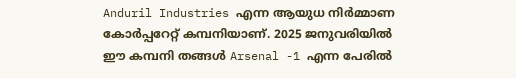Anduril Industries എന്ന ആയുധ നിർമ്മാണ കോർപ്പറേറ്റ് കമ്പനിയാണ്. 2025 ജനുവരിയിൽ ഈ കമ്പനി തങ്ങൾ Arsenal -1 എന്ന പേരിൽ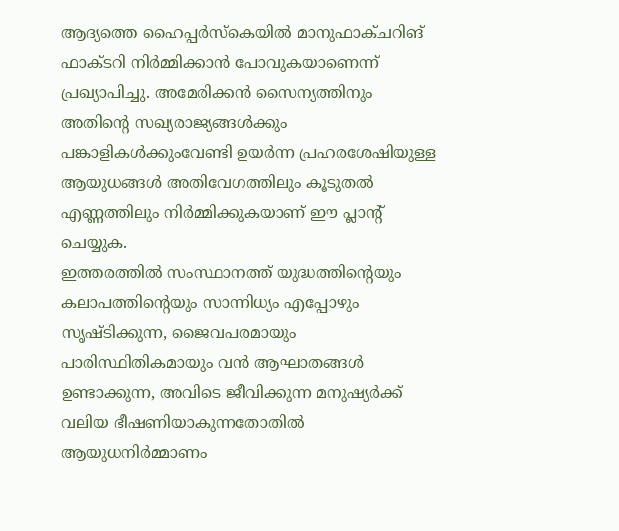ആദ്യത്തെ ഹൈപ്പർസ്കെയിൽ മാനുഫാക്ചറിങ് ഫാക്ടറി നിർമ്മിക്കാൻ പോവുകയാണെന്ന് പ്രഖ്യാപിച്ചു. അമേരിക്കൻ സൈന്യത്തിനും അതിന്റെ സഖ്യരാജ്യങ്ങൾക്കും പങ്കാളികൾക്കുംവേണ്ടി ഉയർന്ന പ്രഹരശേഷിയുള്ള ആയുധങ്ങൾ അതിവേഗത്തിലും കൂടുതൽ എണ്ണത്തിലും നിർമ്മിക്കുകയാണ് ഈ പ്ലാന്റ് ചെയ്യുക.
ഇത്തരത്തിൽ സംസ്ഥാനത്ത് യുദ്ധത്തിന്റെയും കലാപത്തിന്റെയും സാന്നിധ്യം എപ്പോഴും സൃഷ്ടിക്കുന്ന, ജൈവപരമായും പാരിസ്ഥിതികമായും വൻ ആഘാതങ്ങൾ ഉണ്ടാക്കുന്ന, അവിടെ ജീവിക്കുന്ന മനുഷ്യർക്ക് വലിയ ഭീഷണിയാകുന്നതോതിൽ ആയുധനിർമ്മാണം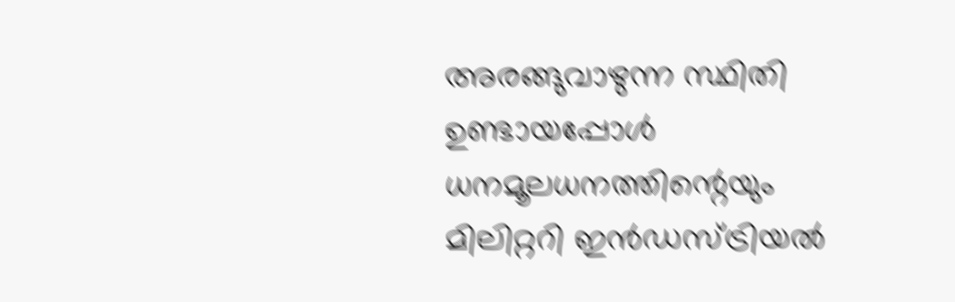അരങ്ങുവാഴുന്ന സ്ഥിതി ഉണ്ടായപ്പോൾ ധനമൂലധനത്തിന്റെയും മിലിറ്ററി ഇൻഡസ്ട്രിയൽ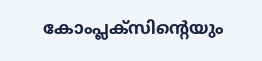കോംപ്ലക്സിന്റെയും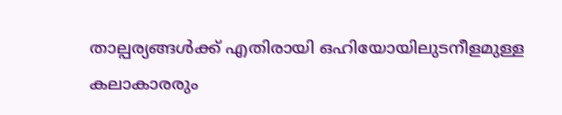താല്പര്യങ്ങൾക്ക് എതിരായി ഒഹിയോയിലുടനീളമുള്ള കലാകാരരും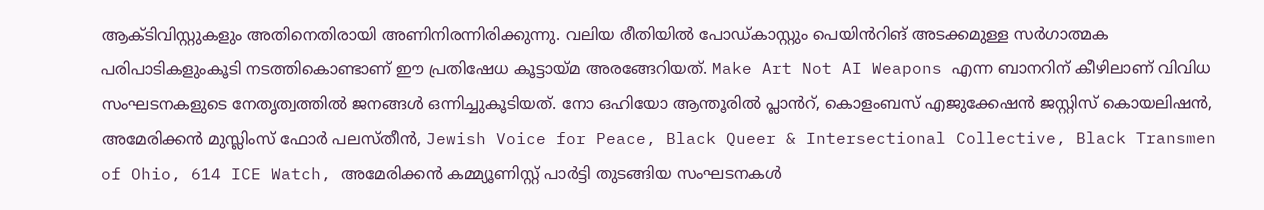ആക്ടിവിസ്റ്റുകളും അതിനെതിരായി അണിനിരന്നിരിക്കുന്നു. വലിയ രീതിയിൽ പോഡ്കാസ്റ്റും പെയിൻറിങ് അടക്കമുള്ള സർഗാത്മക പരിപാടികളുംകൂടി നടത്തികൊണ്ടാണ് ഈ പ്രതിഷേധ കൂട്ടായ്മ അരങ്ങേറിയത്. Make Art Not AI Weapons എന്ന ബാനറിന് കീഴിലാണ് വിവിധ സംഘടനകളുടെ നേതൃത്വത്തിൽ ജനങ്ങൾ ഒന്നിച്ചുകൂടിയത്. നോ ഒഹിയോ ആന്തൂരിൽ പ്ലാൻറ്, കൊളംബസ് എജുക്കേഷൻ ജസ്റ്റിസ് കൊയലിഷൻ, അമേരിക്കൻ മുസ്ലിംസ് ഫോർ പലസ്തീൻ, Jewish Voice for Peace, Black Queer & Intersectional Collective, Black Transmen of Ohio, 614 ICE Watch, അമേരിക്കൻ കമ്മ്യൂണിസ്റ്റ് പാർട്ടി തുടങ്ങിയ സംഘടനകൾ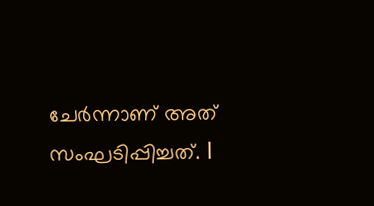ചേർന്നാണ് അത് സംഘടിപ്പിച്ചത്. l